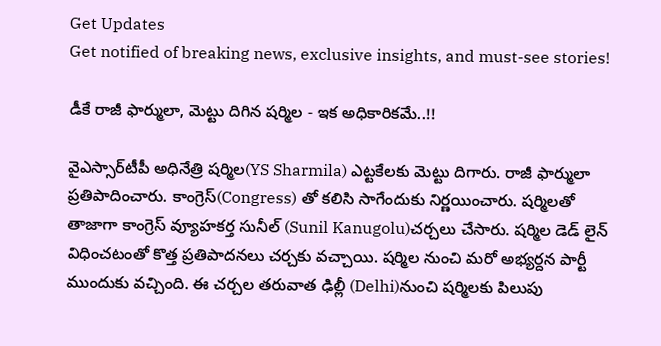Get Updates
Get notified of breaking news, exclusive insights, and must-see stories!

డీకే రాజీ ఫార్ములా, మెట్టు దిగిన షర్మిల - ఇక అధికారికమే..!!

వైఎస్సార్‌టీపీ అధినేత్రి షర్మిల(YS Sharmila) ఎట్టకేలకు మెట్టు దిగారు. రాజీ ఫార్ములా ప్రతిపాదించారు. కాంగ్రెస్(Congress) తో కలిసి సాగేందుకు నిర్ణయించారు. షర్మిలతో తాజాగా కాంగ్రెస్ వ్యూహకర్త సునీల్ (Sunil Kanugolu)చర్చలు చేసారు. షర్మిల డెడ్ లైన్ విధించటంతో కొత్త ప్రతిపాదనలు చర్చకు వచ్చాయి. షర్మిల నుంచి మరో అభ్యర్దన పార్టీ ముందుకు వచ్చింది. ఈ చర్చల తరువాత ఢిల్లీ (Delhi)నుంచి షర్మిలకు పిలుపు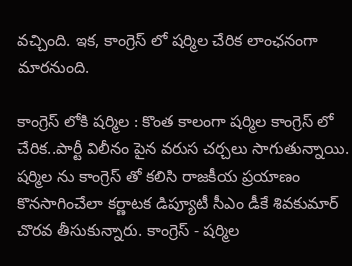వచ్చింది. ఇక, కాంగ్రెస్ లో షర్మిల చేరిక లాంఛనంగా మారనుంది.

కాంగ్రెస్ లోకి షర్మిల : కొంత కాలంగా షర్మిల కాంగ్రెస్ లో చేరిక..పార్టీ విలీనం పైన వరుస చర్చలు సాగుతున్నాయి. షర్మిల ను కాంగ్రెస్ తో కలిసి రాజకీయ ప్రయాణం కొనసాగించేలా కర్ణాటక డిప్యూటీ సీఎం డీకే శివకుమార్ చొరవ తీసుకున్నారు. కాంగ్రెస్ - షర్మిల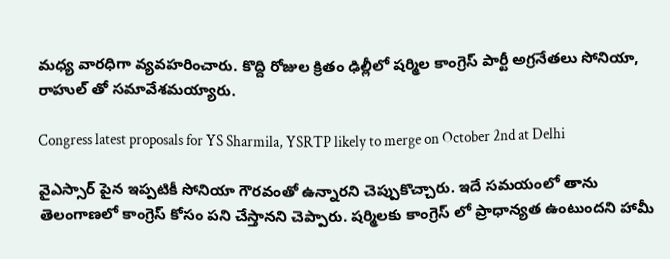మధ్య వారధిగా వ్యవహరించారు. కొద్ది రోజుల క్రితం ఢిల్లీలో షర్మిల కాంగ్రెస్ పార్టీ అగ్రనేతలు సోనియా, రాహుల్ తో సమావేశమయ్యారు.

Congress latest proposals for YS Sharmila, YSRTP likely to merge on October 2nd at Delhi

వైఎస్సార్ పైన ఇప్పటికీ సోనియా గౌరవంతో ఉన్నారని చెప్పుకొచ్చారు. ఇదే సమయంలో తాను తెలంగాణలో కాంగ్రెస్ కోసం పని చేస్తానని చెప్పారు. షర్మిలకు కాంగ్రెస్ లో ప్రాధాన్యత ఉంటుందని హామీ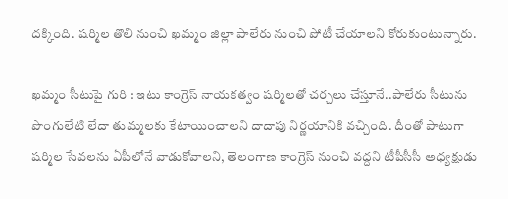దక్కింది. షర్మిల తొలి నుంచి ఖమ్మం జిల్లా పాలేరు నుంచి పోటీ చేయాలని కోరుకుంటున్నారు.

ఖమ్మం సీటుపై గురి : ఇటు కాంగ్రెస్ నాయకత్వం షర్మిలతో చర్చలు చేస్తూనే..పాలేరు సీటును పొంగులేటి లేదా తుమ్మలకు కేటాయించాలని దాదాపు నిర్ణయానికి వచ్చింది. దీంతో పాటుగా షర్మిల సేవలను ఏపీలోనే వాడుకోవాలని, తెలంగాణ కాంగ్రెస్‌ నుంచి వద్దని టీపీసీసీ అధ్యక్షుడు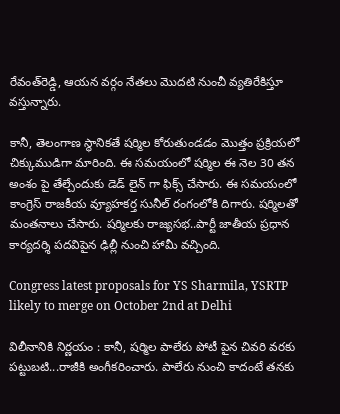రేవంత్‌రెడ్డి, ఆయన వర్గం నేతలు మొదటి నుంచీ వ్యతిరేకిస్తూ వస్తున్నారు.

కానీ, తెలంగాణ స్థానికతే షర్మిల కోరుతుండడం మొత్తం ప్రక్రియలో చిక్కుముడిగా మారింది. ఈ సమయంలో షర్మిల ఈ నెల 30 తన అంశం పై తేల్చేందుకు డెడ్ లైన్ గా ఫిక్స్ చేసారు. ఈ సమయంలో కాంగ్రెస్ రాజకీయ వ్యూహకర్త సునీల్ రంగంలోకి దిగారు. షర్మిలతో మంతనాలు చేసారు. షర్మిలకు రాజ్యసభ..పార్టీ జాతీయ ప్రధాన కార్యదర్శి పదవిపైన ఢిల్లీ నుంచి హామీ వచ్చింది.

Congress latest proposals for YS Sharmila, YSRTP likely to merge on October 2nd at Delhi

విలీనానికి నిర్ణయం : కానీ, షర్మిల పాలేరు పోటీ పైన చివరి వరకు పట్టుబటి...రాజీకి అంగీకరించారు. పాలేరు నుంచి కాదంటే తనకు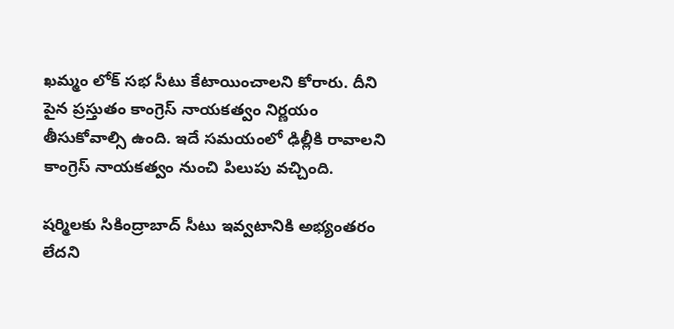ఖమ్మం లోక్ సభ సీటు కేటాయించాలని కోరారు. దీని పైన ప్రస్తుతం కాంగ్రెస్ నాయకత్వం నిర్ణయం తీసుకోవాల్సి ఉంది. ఇదే సమయంలో ఢిల్లీకి రావాలని కాంగ్రెస్ నాయకత్వం నుంచి పిలుపు వచ్చింది.

షర్మిలకు సికింద్రాబాద్ సీటు ఇవ్వటానికి అభ్యంతరం లేదని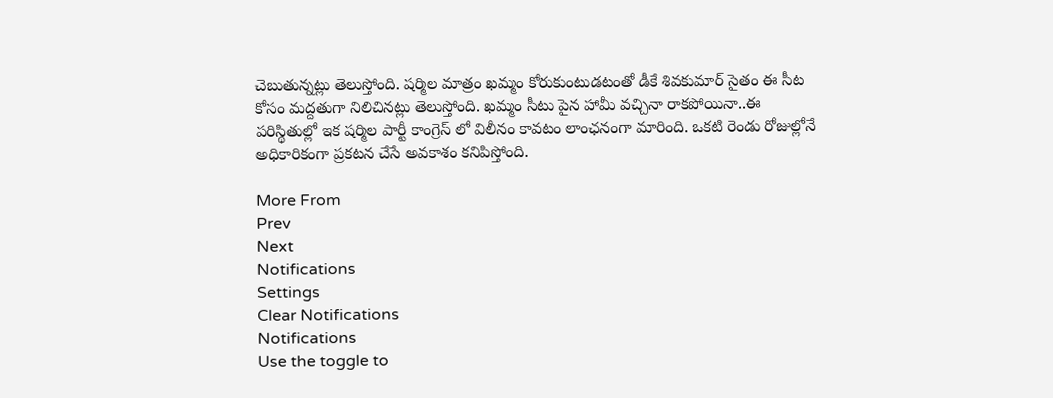చెబుతున్నట్లు తెలుస్తోంది. షర్మిల మాత్రం ఖమ్మం కోరుకుంటుడటంతో డీకే శివకుమార్ సైతం ఈ సీట కోసం మద్దతుగా నిలిచినట్లు తెలుస్తోంది. ఖమ్మం సీటు పైన హామీ వచ్చినా రాకపోయినా..ఈ పరిస్థితుల్లో ఇక షర్మిల పార్టీ కాంగ్రెస్ లో విలీనం కావటం లాంఛనంగా మారింది. ఒకటి రెండు రోజుల్లోనే అధికారికంగా ప్రకటన చేసే అవకాశం కనిపిస్తోంది.

More From
Prev
Next
Notifications
Settings
Clear Notifications
Notifications
Use the toggle to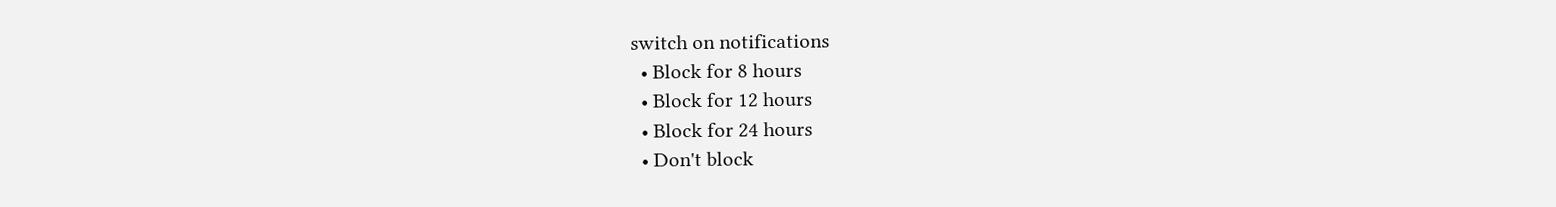switch on notifications
  • Block for 8 hours
  • Block for 12 hours
  • Block for 24 hours
  • Don't block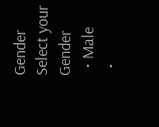Gender
Select your Gender
  • Male
  •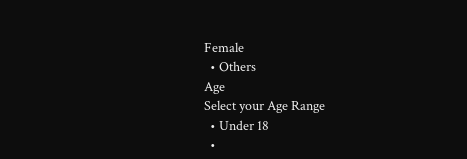Female
  • Others
Age
Select your Age Range
  • Under 18
  •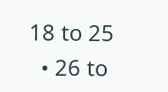18 to 25
  • 26 to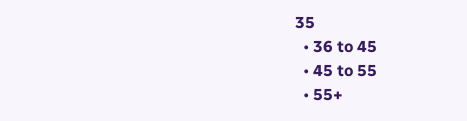35
  • 36 to 45
  • 45 to 55
  • 55+